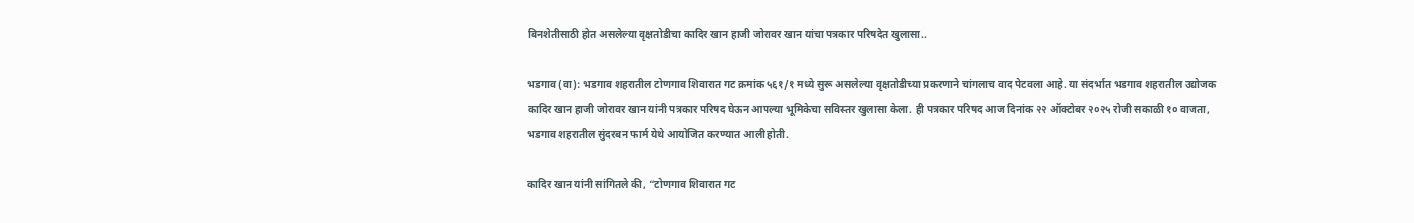बिनशेतीसाठी होत असलेल्या वृक्षतोडीचा कादिर खान हाजी जोरावर खान यांचा पत्रकार परिषदेत खुलासा..

भडगाव (वा): भडगाव शहरातील टोणगाव शिवारात गट क्रमांक ५६१/१ मध्ये सुरू असलेल्या वृक्षतोडीच्या प्रकरणाने चांगलाच वाद पेटवला आहे. या संदर्भात भडगाव शहरातील उद्योजक कादिर खान हाजी जोरावर खान यांनी पत्रकार परिषद घेऊन आपल्या भूमिकेचा सविस्तर खुलासा केला. ही पत्रकार परिषद आज दिनांक २२ ऑक्टोबर २०२५ रोजी सकाळी १० वाजता, भडगाव शहरातील सुंदरबन फार्म येथे आयोजित करण्यात आली होती.

कादिर खान यांनी सांगितले की, “टोणगाव शिवारात गट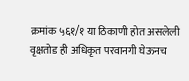क्रमांक ५६१/१ या ठिकाणी होत असलेली वृक्षतोड ही अधिकृत परवानगी घेऊनच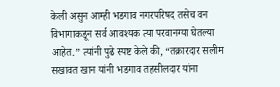केली असुन आम्ही भडगाव नगरपरिषद तसेच वन विभागाकडून सर्व आवश्यक त्या परवानग्या घेतल्या आहेत.” त्यांनी पुढे स्पष्ट केले की, “तक्रारदार सलीम सखावत खान यांनी भडगाव तहसीलदार यांना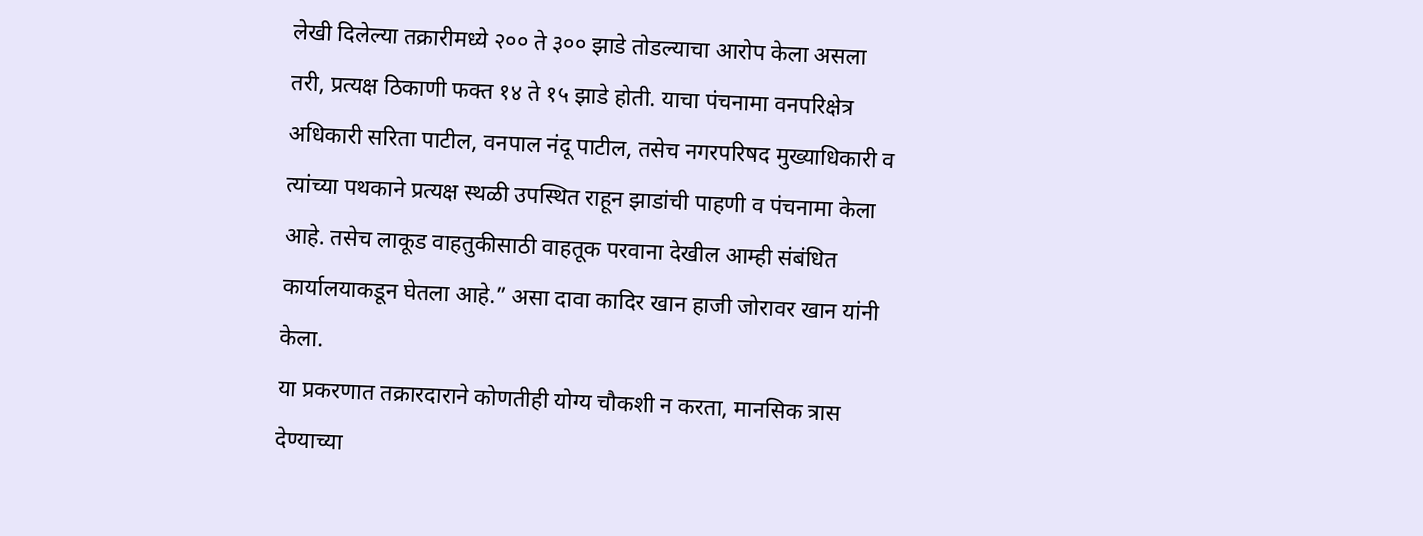लेखी दिलेल्या तक्रारीमध्ये २०० ते ३०० झाडे तोडल्याचा आरोप केला असला तरी, प्रत्यक्ष ठिकाणी फक्त १४ ते १५ झाडे होती. याचा पंचनामा वनपरिक्षेत्र अधिकारी सरिता पाटील, वनपाल नंदू पाटील, तसेच नगरपरिषद मुख्याधिकारी व त्यांच्या पथकाने प्रत्यक्ष स्थळी उपस्थित राहून झाडांची पाहणी व पंचनामा केला आहे. तसेच लाकूड वाहतुकीसाठी वाहतूक परवाना देखील आम्ही संबंधित कार्यालयाकडून घेतला आहे.” असा दावा कादिर खान हाजी जोरावर खान यांनी केला.
या प्रकरणात तक्रारदाराने कोणतीही योग्य चौकशी न करता, मानसिक त्रास देण्याच्या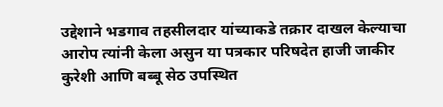उद्देशाने भडगाव तहसीलदार यांच्याकडे तक्रार दाखल केल्याचा आरोप त्यांनी केला असुन या पत्रकार परिषदेत हाजी जाकीर कुरेशी आणि बब्बू सेठ उपस्थित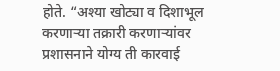होते. “अश्या खोट्या व दिशाभूल करणाऱ्या तक्रारी करणाऱ्यांवर प्रशासनाने योग्य ती कारवाई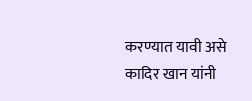करण्यात यावी असे कादिर खान यांनी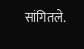सांगितले.